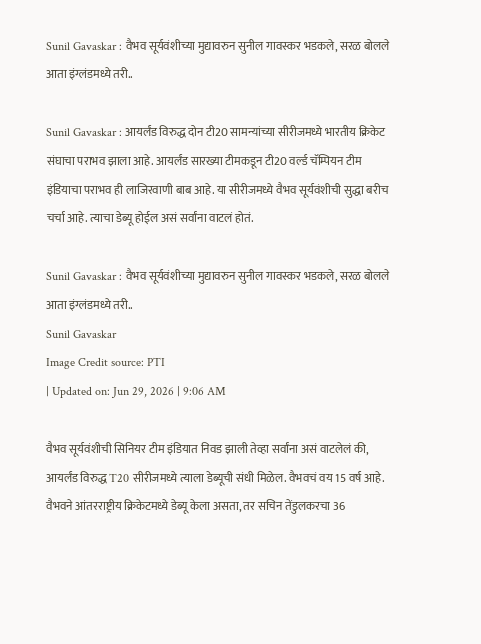Sunil Gavaskar : वैभव सूर्यवंशीच्या मुद्यावरुन सुनील गावस्कर भडकले, सरळ बोलले आता इंग्लंडमध्ये तरी..

Sunil Gavaskar : आयर्लंड विरुद्ध दोन टी20 सामन्यांच्या सीरीजमध्ये भारतीय क्रिकेट संघाचा पराभव झाला आहे. आयर्लंड सारख्या टीमकडून टी20 वर्ल्ड चॅम्पियन टीम इंडियाचा पराभव ही लाजिरवाणी बाब आहे. या सीरीजमध्ये वैभव सूर्यवंशीची सुद्धा बरीच चर्चा आहे. त्याचा डेब्यू होईल असं सर्वांना वाटलं होतं.

Sunil Gavaskar : वैभव सूर्यवंशीच्या मुद्यावरुन सुनील गावस्कर भडकले, सरळ बोलले आता इंग्लंडमध्ये तरी..
Sunil Gavaskar
Image Credit source: PTI
| Updated on: Jun 29, 2026 | 9:06 AM

वैभव सूर्यवंशीची सिनियर टीम इंडियात निवड झाली तेव्हा सर्वांना असं वाटलेलं की, आयर्लंड विरुद्ध T20 सीरीजमध्ये त्याला डेब्यूची संधी मिळेल. वैभवचं वय 15 वर्ष आहे. वैभवने आंतरराष्ट्रीय क्रिकेटमध्ये डेब्यू केला असता, तर सचिन तेंडुलकरचा 36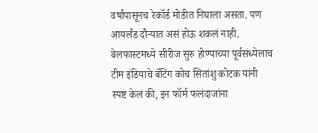वर्षांपासूनच रेकॉर्ड मोडीत निघाला असता. पण आयर्लंड दौऱ्यात असं होऊ शकलं नाही. बेलफास्टमध्ये सीरीज सुरु होण्याच्या पूर्वसंध्येलाच टीम इंडियाचे बॅटिंग कोच सितांशु कोटक यांनी स्पष्ट केलं की, इन फॉर्म फलंदाजांना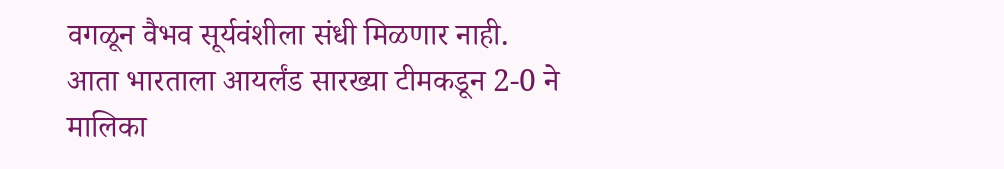वगळून वैभव सूर्यवंशीला संधी मिळणार नाही. आता भारताला आयर्लंड सारख्या टीमकडून 2-0 ने मालिका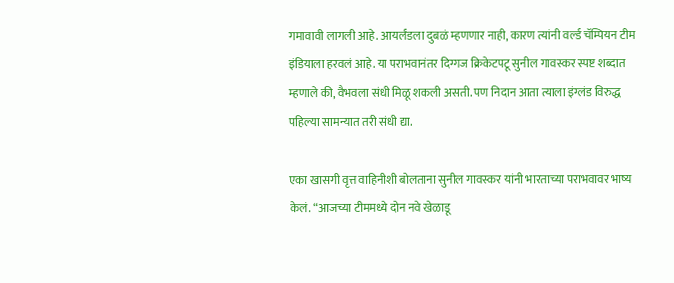गमावावी लागली आहे. आयर्लंडला दुबळं म्हणणार नाही, कारण त्यांनी वर्ल्ड चॅम्पियन टीम इंडियाला हरवलं आहे. या पराभवानंतर दिग्गज क्रिकेटपटू सुनील गावस्कर स्पष्ट शब्दात म्हणाले की, वैभवला संधी मिळू शकली असती. पण निदान आता त्याला इंग्लंड विरुद्ध पहिल्या सामन्यात तरी संधी द्या.

एका खासगी वृत्त वाहिनीशी बोलताना सुनील गावस्कर यांनी भारताच्या पराभवावर भाष्य केलं. “आजच्या टीममध्ये दोन नवे खेळाडू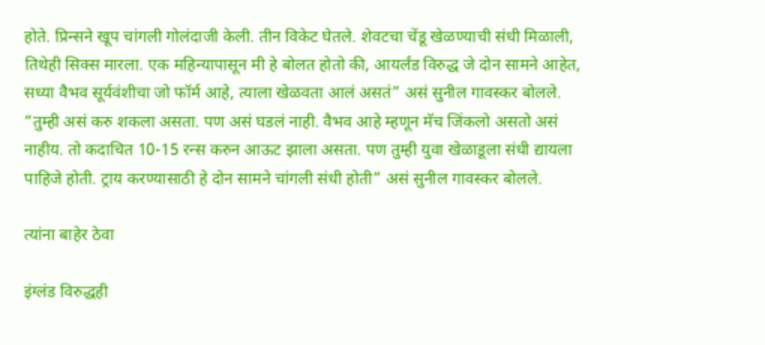होते. प्रिन्सने खूप चांगली गोलंदाजी केली. तीन विकेट घेतले. शेवटचा चेंडू खेळण्याची संधी मिळाली, तिथेही सिक्स मारला. एक महिन्यापासून मी हे बोलत होतो की, आयर्लंड विरुद्ध जे दोन सामने आहेत, सध्या वैभव सूर्यवंशीचा जो फॉर्म आहे, त्याला खेळवता आलं असतं” असं सुनील गावस्कर बोलले. “तुम्ही असं करु शकला असता. पण असं घडलं नाही. वैभव आहे म्हणून मॅच जिंकलो असतो असं नाहीय. तो कदाचित 10-15 रन्स करुन आऊट झाला असता. पण तुम्ही युवा खेळाडूला संधी द्यायला पाहिजे होती. ट्राय करण्यासाठी हे दोन सामने चांगली संधी होती” असं सुनील गावस्कर बोलले.

त्यांना बाहेर ठेवा

इंग्लंड विरुद्धही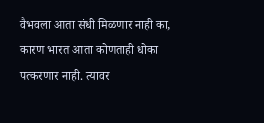वैभवला आता संधी मिळणार नाही का, कारण भारत आता कोणताही धोका पत्करणार नाही. त्यावर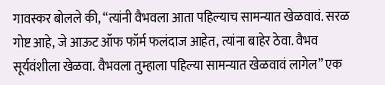गावस्कर बोलले की, “त्यांनी वैभवला आता पहिल्याच सामन्यात खेळवावं. सरळ गोष्ट आहे, जे आऊट ऑफ फॉर्म फलंदाज आहेत, त्यांना बाहेर ठेवा. वैभव सूर्यवंशीला खेळवा. वैभवला तुम्हाला पहिल्या सामन्यात खेळवावं लागेल” एक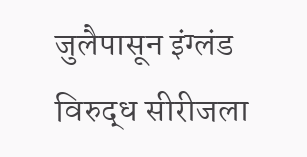जुलैपासून इंग्लंड विरुद्ध सीरीजला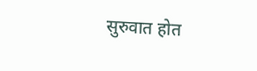सुरुवात होत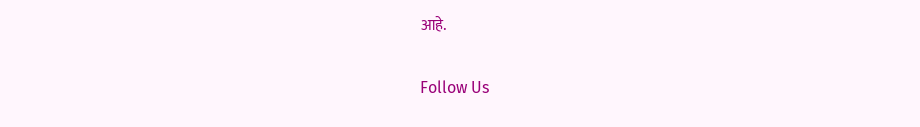आहे.

Follow Us